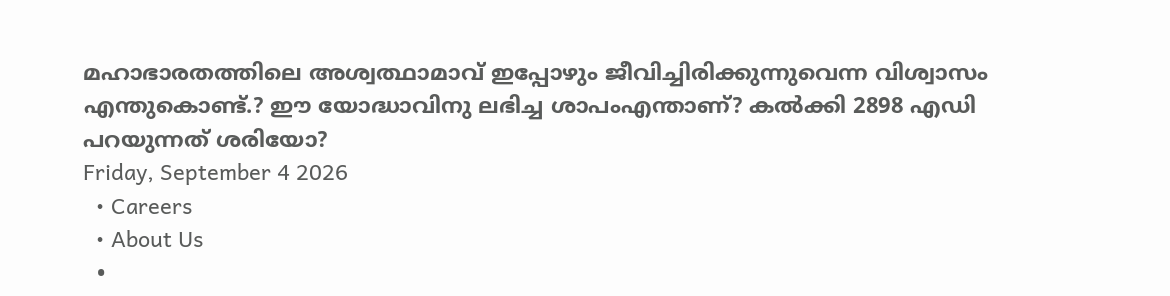മഹാഭാരതത്തിലെ അശ്വത്ഥാമാവ് ഇപ്പോഴും ജീവിച്ചിരിക്കുന്നുവെന്ന വിശ്വാസം എന്തുകൊണ്ട്.? ഈ യോദ്ധാവിനു ലഭിച്ച ശാപംഎന്താണ്? കൽക്കി 2898 എഡി പറയുന്നത് ശരിയോ?
Friday, September 4 2026
  • Careers
  • About Us
  •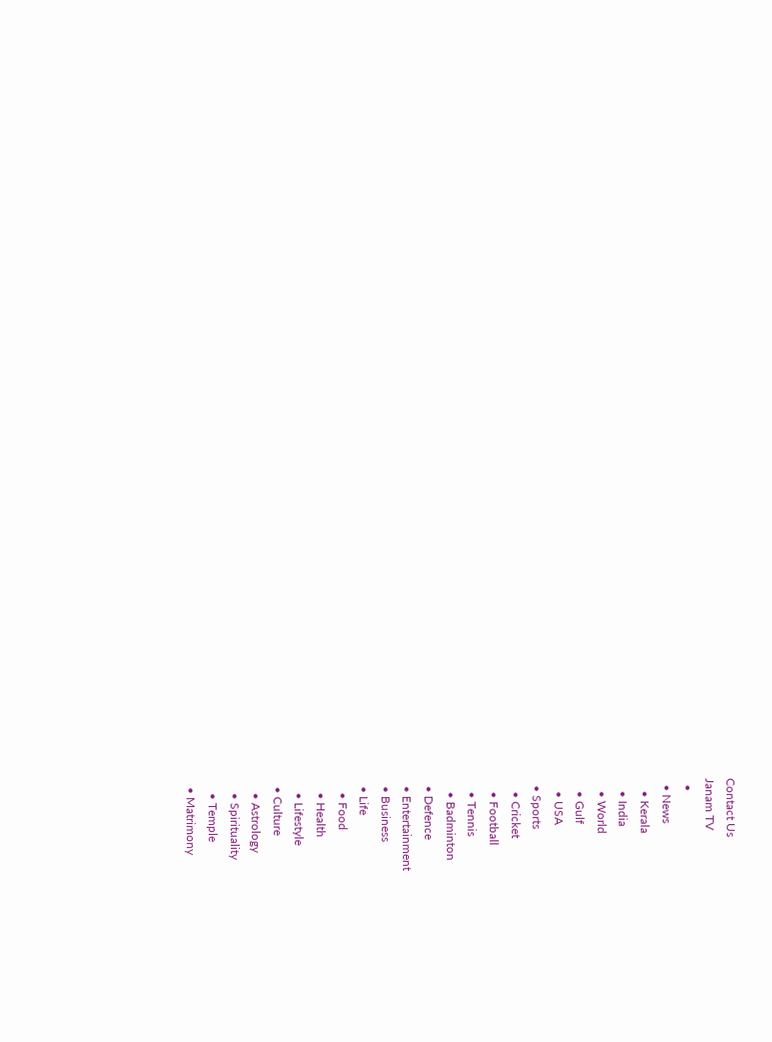Contact Us
Janam TV
  •
  • News
    • Kerala
    • India
    • World
    • Gulf
    • USA
  • Sports
    • Cricket
    • Football
    • Tennis
    • Badminton
  • Defence
  • Entertainment
  • Business
  • Life
    • Food
    • Health
    • Lifestyle
  • Culture
    • Astrology
    • Spirituality
    • Temple
  • Matrimony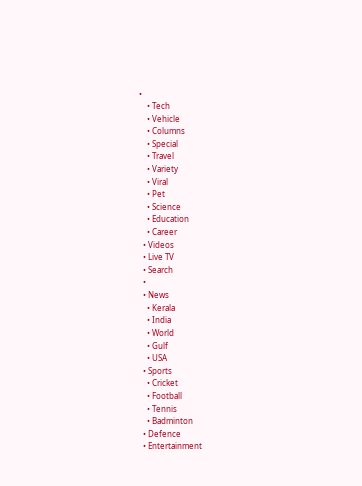•
    • Tech
    • Vehicle
    • Columns
    • Special
    • Travel
    • Variety
    • Viral
    • Pet
    • Science
    • Education
    • Career
  • Videos
  • Live TV
  • Search
  •
  • News
    • Kerala
    • India
    • World
    • Gulf
    • USA
  • Sports
    • Cricket
    • Football
    • Tennis
    • Badminton
  • Defence
  • Entertainment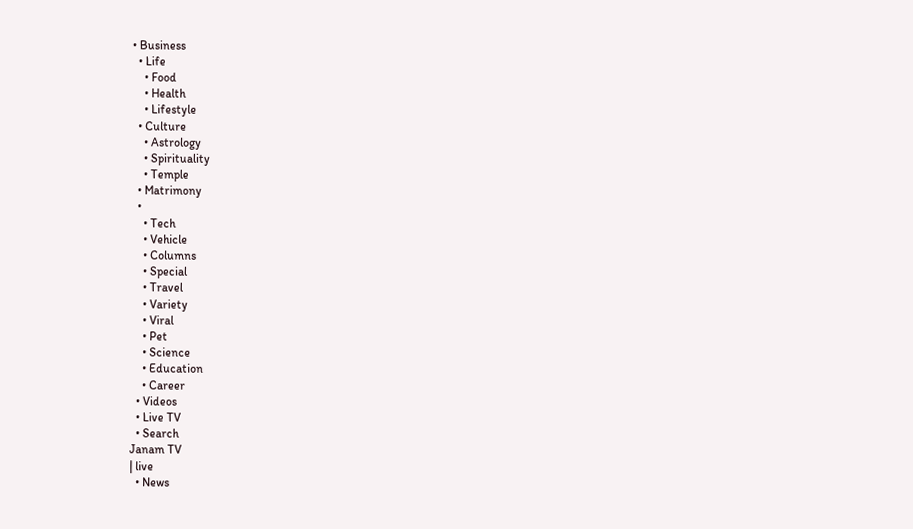• Business
  • Life
    • Food
    • Health
    • Lifestyle
  • Culture
    • Astrology
    • Spirituality
    • Temple
  • Matrimony
  •
    • Tech
    • Vehicle
    • Columns
    • Special
    • Travel
    • Variety
    • Viral
    • Pet
    • Science
    • Education
    • Career
  • Videos
  • Live TV
  • Search
Janam TV
| live
  • News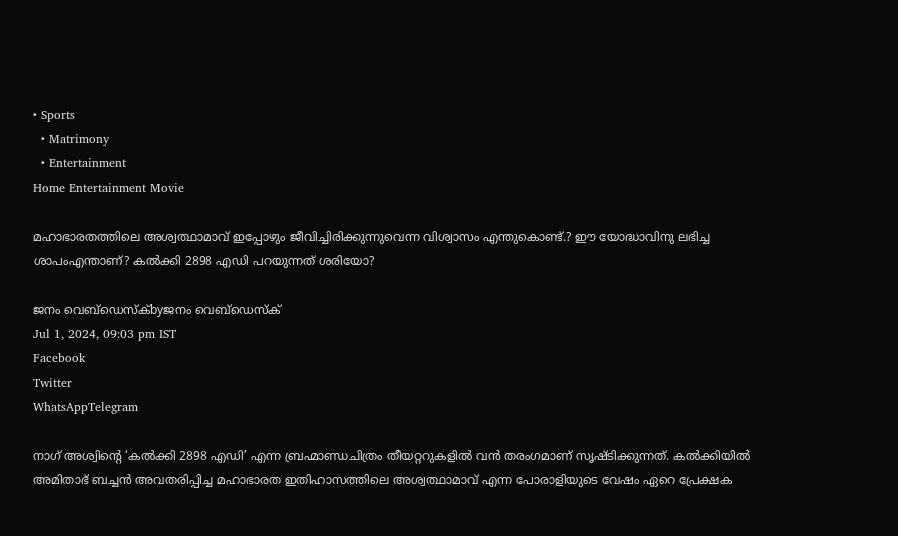• Sports
  • Matrimony
  • Entertainment
Home Entertainment Movie

മഹാഭാരതത്തിലെ അശ്വത്ഥാമാവ് ഇപ്പോഴും ജീവിച്ചിരിക്കുന്നുവെന്ന വിശ്വാസം എന്തുകൊണ്ട്.? ഈ യോദ്ധാവിനു ലഭിച്ച ശാപംഎന്താണ്? കൽക്കി 2898 എഡി പറയുന്നത് ശരിയോ?

ജനം വെബ്‌ഡെസ്ക്byജനം വെബ്‌ഡെസ്ക്
Jul 1, 2024, 09:03 pm IST
Facebook
Twitter
WhatsAppTelegram

നാഗ് അശ്വിന്റെ ‘കൽക്കി 2898 എഡി’ എന്ന ബ്രഹ്മാണ്ഡചിത്രം തീയറ്ററുകളിൽ വൻ തരംഗമാണ് സൃഷ്ടിക്കുന്നത്‍. കൽക്കിയിൽ അമിതാഭ് ബച്ചൻ അവതരിപ്പിച്ച മഹാഭാരത ഇതിഹാസത്തിലെ അശ്വത്ഥാമാവ് എന്ന പോരാളിയുടെ വേഷം ഏറെ പ്രേക്ഷക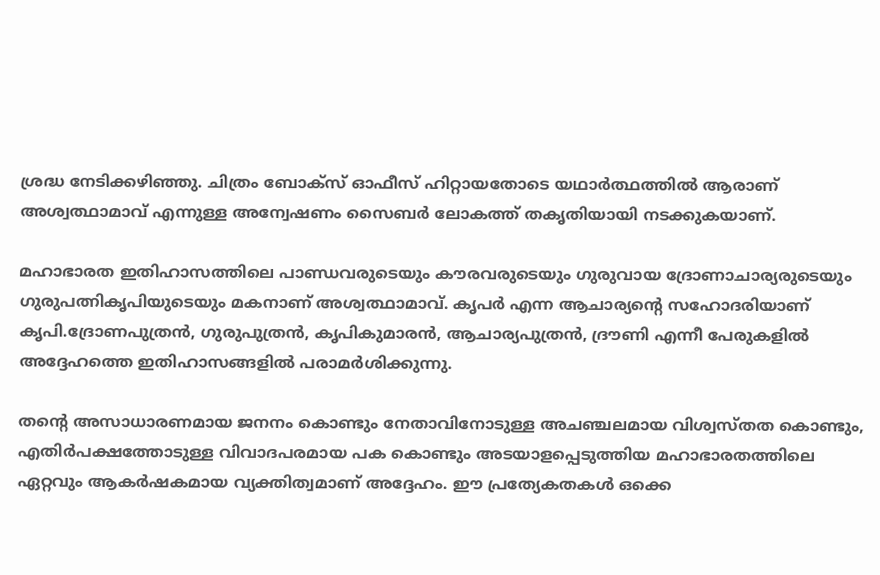ശ്രദ്ധ നേടിക്കഴിഞ്ഞു. ചിത്രം ബോക്സ് ഓഫീസ് ഹിറ്റായതോടെ യഥാർത്ഥത്തിൽ ആരാണ് അശ്വത്ഥാമാവ് എന്നുള്ള അന്വേഷണം സൈബർ ലോകത്ത് തകൃതിയായി നടക്കുകയാണ്.

മഹാഭാരത ഇതിഹാസത്തിലെ പാണ്ഡവരുടെയും കൗരവരുടെയും ഗുരുവായ ദ്രോണാചാര്യരുടെയും ഗുരുപത്നികൃപിയുടെയും മകനാണ് അശ്വത്ഥാമാവ്. കൃപർ എന്ന ആചാര്യന്റെ സഹോദരിയാണ് കൃപി.ദ്രോണപുത്രൻ, ഗുരുപുത്രൻ, കൃപികുമാരൻ, ആചാര്യപുത്രൻ, ദ്രൗണി എന്നീ പേരുകളിൽ അദ്ദേഹത്തെ ഇതിഹാസങ്ങളിൽ പരാമർശിക്കുന്നു.

തന്റെ അസാധാരണമായ ജനനം കൊണ്ടും നേതാവിനോടുള്ള അചഞ്ചലമായ വിശ്വസ്തത കൊണ്ടും, എതിർപക്ഷത്തോടുള്ള വിവാദപരമായ പക കൊണ്ടും അടയാളപ്പെടുത്തിയ മഹാഭാരതത്തിലെ ഏറ്റവും ആകർഷകമായ വ്യക്തിത്വമാണ് അദ്ദേഹം. ഈ പ്രത്യേകതകൾ ഒക്കെ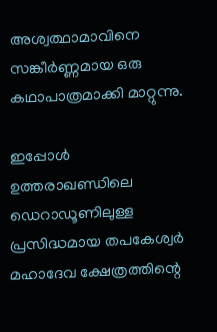അശ്വത്ഥാമാവിനെ സങ്കീർണ്ണമായ ഒരു കഥാപാത്രമാക്കി മാറ്റുന്നു.

ഇപ്പോൾ ഉത്തരാഖണ്ഡിലെ ഡെറാഡൂണിലുള്ള പ്രസിദ്ധമായ തപകേശ്വർ മഹാദേവ ക്ഷേത്രത്തിന്റെ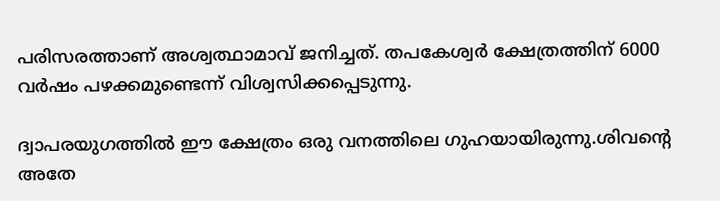പരിസരത്താണ് അശ്വത്ഥാമാവ് ജനിച്ചത്. തപകേശ്വർ ക്ഷേത്രത്തിന് 6000 വർഷം പഴക്കമുണ്ടെന്ന് വിശ്വസിക്കപ്പെടുന്നു.

ദ്വാപരയുഗത്തിൽ ഈ ക്ഷേത്രം ഒരു വനത്തിലെ ഗുഹയായിരുന്നു.ശിവന്റെ അതേ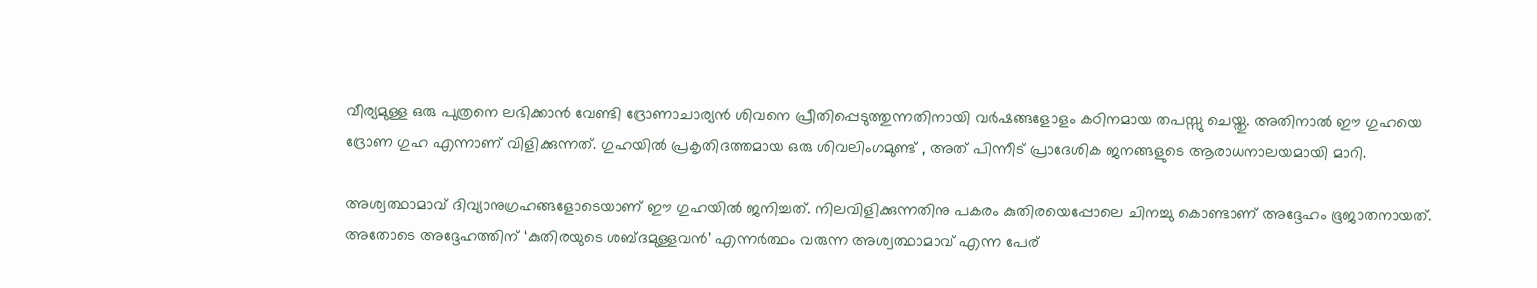വീര്യമുള്ള ഒരു പുത്രനെ ലഭിക്കാൻ വേണ്ടി ദ്രോണാചാര്യൻ ശിവനെ പ്രീതിപ്പെടുത്തുന്നതിനായി വർഷങ്ങളോളം കഠിനമായ തപസ്സു ചെയ്തു. അതിനാൽ ഈ ഗുഹയെ ദ്രോണ ഗുഹ എന്നാണ് വിളിക്കുന്നത്. ഗുഹയിൽ പ്രകൃതിദത്തമായ ഒരു ശിവലിംഗമുണ്ട് , അത് പിന്നീട് പ്രാദേശിക ജനങ്ങളുടെ ആരാധനാലയമായി മാറി.

അശ്വത്ഥാമാവ് ദിവ്യാനുഗ്രഹങ്ങളോടെയാണ് ഈ ഗുഹയിൽ ജനിച്ചത്. നിലവിളിക്കുന്നതിനു പകരം കുതിരയെപ്പോലെ ചിനച്ചു കൊണ്ടാണ് അദ്ദേഹം ഭൂജാതനായത്. അതോടെ അദ്ദേഹത്തിന് ‘കുതിരയുടെ ശബ്ദമുള്ളവൻ’ എന്നർത്ഥം വരുന്ന അശ്വത്ഥാമാവ് എന്ന പേര്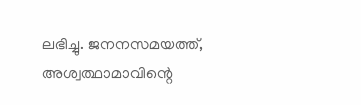ലഭിച്ചു. ജനനസമയത്ത്, അശ്വത്ഥാമാവിന്റെ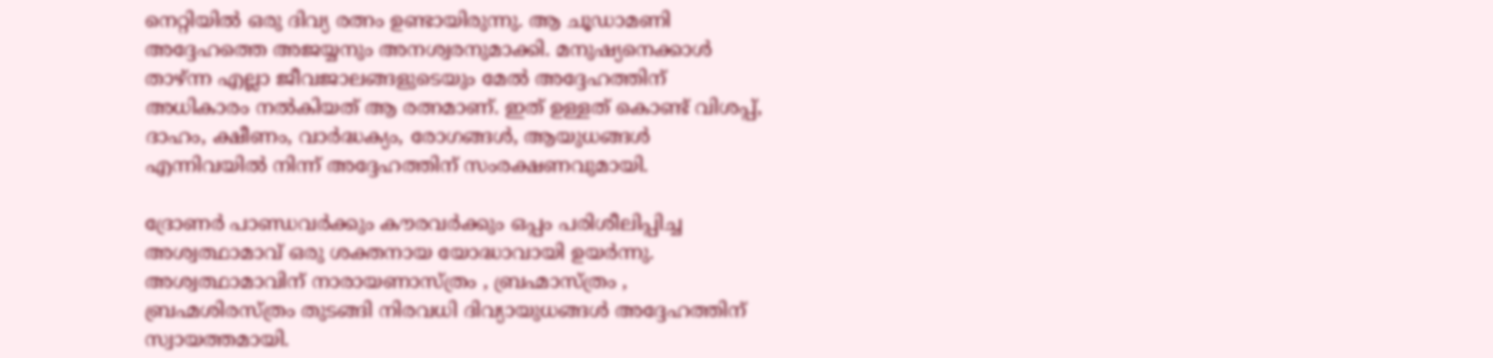നെറ്റിയിൽ ഒരു ദിവ്യ രത്നം ഉണ്ടായിരുന്നു. ആ ചൂഡാമണി അദ്ദേഹത്തെ അജയ്യനും അനശ്വരനുമാക്കി. മനുഷ്യനെക്കാൾ താഴ്ന്ന എല്ലാ ജീവജാലങ്ങളുടെയും മേൽ അദ്ദേഹത്തിന് അധികാരം നൽകിയത് ആ രത്നമാണ്. ഇത് ഉള്ളത് കൊണ്ട് വിശപ്പ്, ദാഹം, ക്ഷീണം, വാർദ്ധക്യം, രോഗങ്ങൾ, ആയുധങ്ങൾ എന്നിവയിൽ നിന്ന് അദ്ദേഹത്തിന് സംരക്ഷണവുമായി.

ദ്രോണർ പാണ്ഡവർക്കും കൗരവർക്കും ഒപ്പം പരിശീലിപ്പിച്ച അശ്വത്ഥാമാവ് ഒരു ശക്തനായ യോദ്ധാവായി ഉയർന്നു. അശ്വത്ഥാമാവിന് നാരായണാസ്ത്രം , ബ്രഹ്മാസ്ത്രം , ബ്രഹ്മശിരസ്ത്രം തുടങ്ങി നിരവധി ദിവ്യായുധങ്ങൾ അദ്ദേഹത്തിന് സ്വായത്തമായി.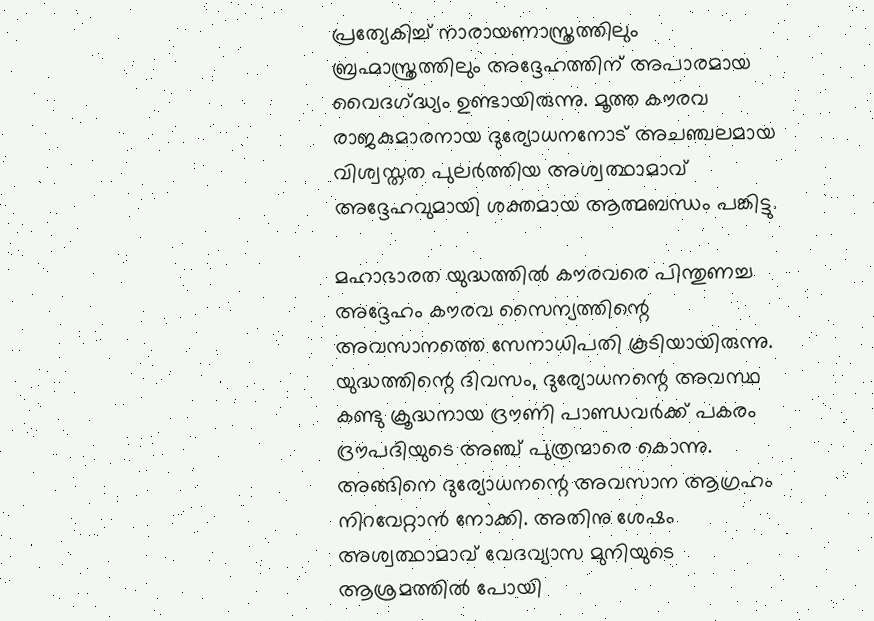പ്രത്യേകിച്ച് നാരായണാസ്ത്രത്തിലും ബ്രഹ്മാസ്ത്രത്തിലും അദ്ദേഹത്തിന് അപാരമായ വൈദഗ്‌ദ്ധ്യം ഉണ്ടായിരുന്നു. മൂത്ത കൗരവ രാജകുമാരനായ ദുര്യോധനനോട് അചഞ്ചലമായ വിശ്വസ്തത പുലർത്തിയ അശ്വത്ഥാമാവ് അദ്ദേഹവുമായി ശക്തമായ ആത്മബന്ധം പങ്കിട്ടു.

മഹാഭാരത യുദ്ധത്തിൽ കൗരവരെ പിന്തുണച്ച അദ്ദേഹം കൗരവ സൈന്യത്തിന്റെ അവസാനത്തെ സേനാധിപതി കൂടിയായിരുന്നു. യുദ്ധത്തിന്റെ ദിവസം, ദുര്യോധനന്റെ അവസ്ഥ കണ്ടു ക്രൂദ്ധനായ ദ്രൗണി പാണ്ഡവർക്ക് പകരം ദ്രൗപദിയുടെ അഞ്ച് പുത്രന്മാരെ കൊന്നു. അങ്ങിനെ ദുര്യോധനന്റെ അവസാന ആഗ്രഹം നിറവേറ്റാൻ നോക്കി. അതിനു ശേഷം അശ്വത്ഥാമാവ് വേദവ്യാസ മുനിയുടെ ആശ്രമത്തിൽ പോയി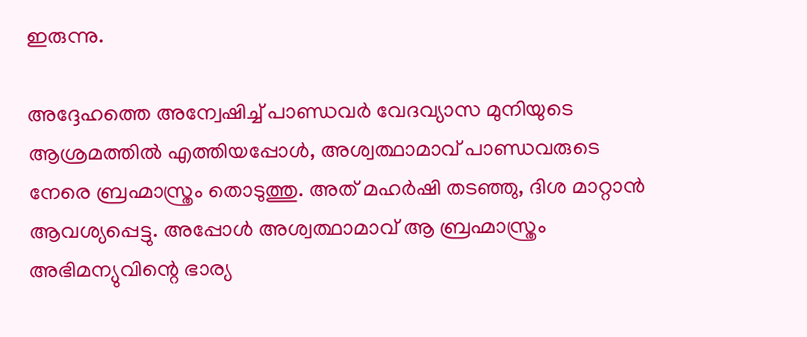ഇരുന്നു.

അദ്ദേഹത്തെ അന്വേഷിച്ച് പാണ്ഡവർ വേദവ്യാസ മുനിയുടെ ആശ്രമത്തിൽ എത്തിയപ്പോൾ, അശ്വത്ഥാമാവ് പാണ്ഡവരുടെ നേരെ ബ്രഹ്മാസ്ത്രം തൊടുത്തു. അത് മഹർഷി തടഞ്ഞു, ദിശ മാറ്റാൻ ആവശ്യപ്പെട്ടു. അപ്പോൾ അശ്വത്ഥാമാവ് ആ ബ്രഹ്മാസ്ത്രം അഭിമന്യുവിന്റെ ഭാര്യ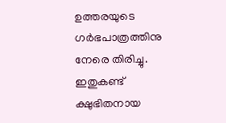ഉത്തരയുടെ ഗർഭപാത്രത്തിനു നേരെ തിരിച്ചു. ഇതുകണ്ട് ക്ഷുഭിതനായ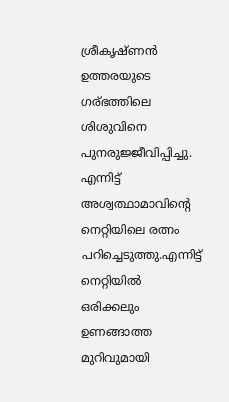ശ്രീകൃഷ്ണൻ ഉത്തരയുടെ ഗര്ഭത്തിലെ ശിശുവിനെ പുനരുജ്ജീവിപ്പിച്ചു. എന്നിട്ട് അശ്വത്ഥാമാവിന്റെ നെറ്റിയിലെ രത്നം പറിച്ചെടുത്തു.എന്നിട്ട് നെറ്റിയിൽ ഒരിക്കലും ഉണങ്ങാത്ത മുറിവുമായി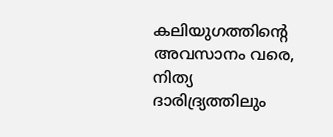കലിയുഗത്തിന്റെ അവസാനം വരെ, നിത്യ ദാരിദ്ര്യത്തിലും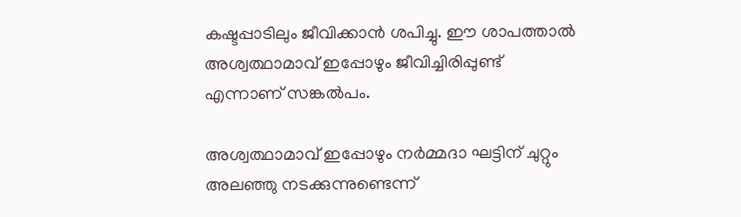കഷ്ടപ്പാടിലും ജീവിക്കാൻ ശപിച്ചു. ഈ ശാപത്താൽ അശ്വത്ഥാമാവ് ഇപ്പോഴും ജീവിച്ചിരിപ്പുണ്ട് എന്നാണ് സങ്കൽപം.

അശ്വത്ഥാമാവ് ഇപ്പോഴും നർമ്മദാ ഘട്ടിന് ചുറ്റും അലഞ്ഞു നടക്കുന്നുണ്ടെന്ന്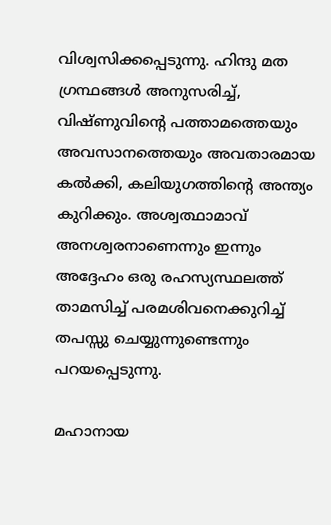വിശ്വസിക്കപ്പെടുന്നു. ഹിന്ദു മത ഗ്രന്ഥങ്ങൾ അനുസരിച്ച്, വിഷ്ണുവിന്റെ പത്താമത്തെയും അവസാനത്തെയും അവതാരമായ കൽക്കി, കലിയുഗത്തിന്റെ അന്ത്യം കുറിക്കും. അശ്വത്ഥാമാവ് അനശ്വരനാണെന്നും ഇന്നും അദ്ദേഹം ഒരു രഹസ്യസ്ഥലത്ത് താമസിച്ച് പരമശിവനെക്കുറിച്ച് തപസ്സു ചെയ്യുന്നുണ്ടെന്നും പറയപ്പെടുന്നു.

മഹാനായ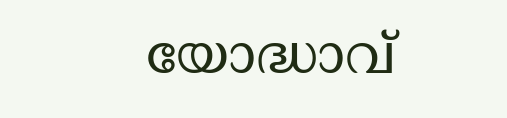യോദ്ധാവ്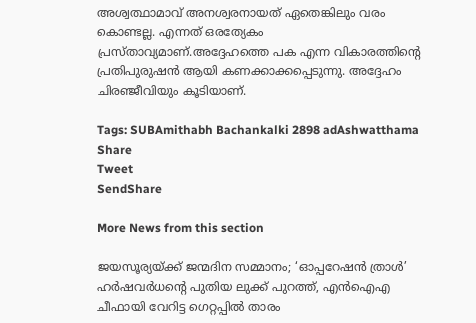അശ്വത്ഥാമാവ് അനശ്വരനായത് ഏതെങ്കിലും വരം കൊണ്ടല്ല. എന്നത് ഒരത്യേകം പ്രസ്താവ്യമാണ്.അദ്ദേഹത്തെ പക എന്ന വികാരത്തിന്റെ പ്രതിപുരുഷൻ ആയി കണക്കാക്കപ്പെടുന്നു. അദ്ദേഹം ചിരഞ്ജീവിയും കൂടിയാണ്.

Tags: SUBAmithabh Bachankalki 2898 adAshwatthama
Share
Tweet
SendShare

More News from this section

ജയസൂര്യയ്‌ക്ക് ജന്മദിന സമ്മാനം; ‘ഓപ്പറേഷൻ ത്രാൾ’ ഹർഷവർധന്റെ പുതിയ ലുക്ക് പുറത്ത്, എൻഐഎ ചീഫായി വേറിട്ട ഗെറ്റപ്പിൽ താരം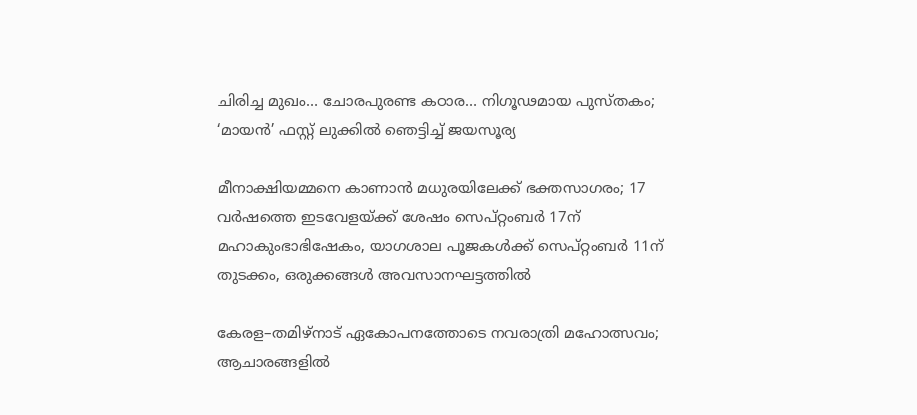ചിരിച്ച മുഖം… ചോരപുരണ്ട കഠാര… നിഗൂഢമായ പുസ്തകം; ‘മായൻ’ ഫസ്റ്റ് ലുക്കിൽ ഞെട്ടിച്ച് ജയസൂര്യ

മീനാക്ഷിയമ്മനെ കാണാൻ മധുരയിലേക്ക് ഭക്തസാഗരം; 17 വർഷത്തെ ഇടവേളയ്‌ക്ക് ശേഷം സെപ്റ്റംബർ 17ന് മഹാകുംഭാഭിഷേകം, യാഗശാല പൂജകൾക്ക് സെപ്റ്റംബർ 11ന് തുടക്കം, ഒരുക്കങ്ങൾ അവസാനഘട്ടത്തിൽ

കേരള–തമിഴ്നാട് ഏകോപനത്തോടെ നവരാത്രി മഹോത്സവം; ആചാരങ്ങളിൽ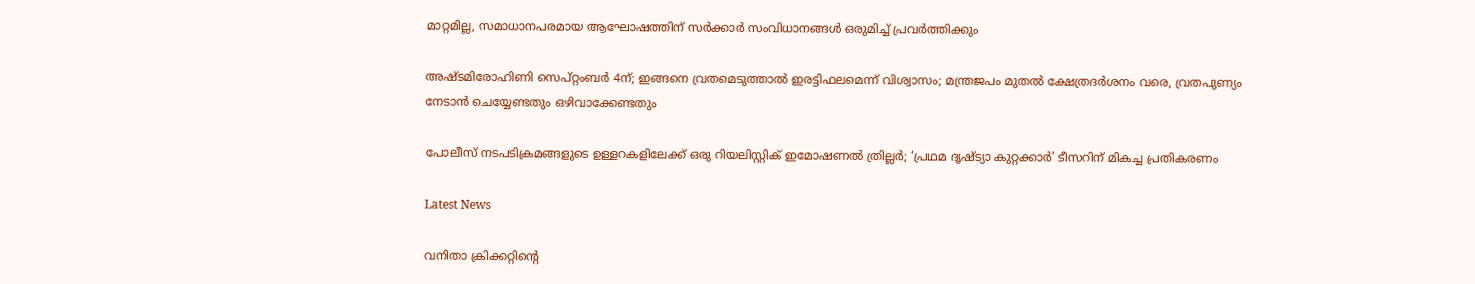മാറ്റമില്ല, സമാധാനപരമായ ആഘോഷത്തിന് സർക്കാർ സംവിധാനങ്ങൾ ഒരുമിച്ച് പ്രവർത്തിക്കും

അഷ്ടമിരോഹിണി സെപ്റ്റംബർ 4ന്; ഇങ്ങനെ വ്രതമെടുത്താൽ ഇരട്ടിഫലമെന്ന് വിശ്വാസം; മന്ത്രജപം മുതൽ ക്ഷേത്രദർശനം വരെ, വ്രതപുണ്യം നേടാൻ ചെയ്യേണ്ടതും ഒഴിവാക്കേണ്ടതും

പോലീസ് നടപടിക്രമങ്ങളുടെ ഉള്ളറകളിലേക്ക് ഒരു റിയലിസ്റ്റിക് ഇമോഷണൽ ത്രില്ലർ; ‘പ്രഥമ ദൃഷ്ട്യാ കുറ്റക്കാർ’ ടീസറിന് മികച്ച പ്രതികരണം

Latest News

വനിതാ ക്രിക്കറ്റിന്റെ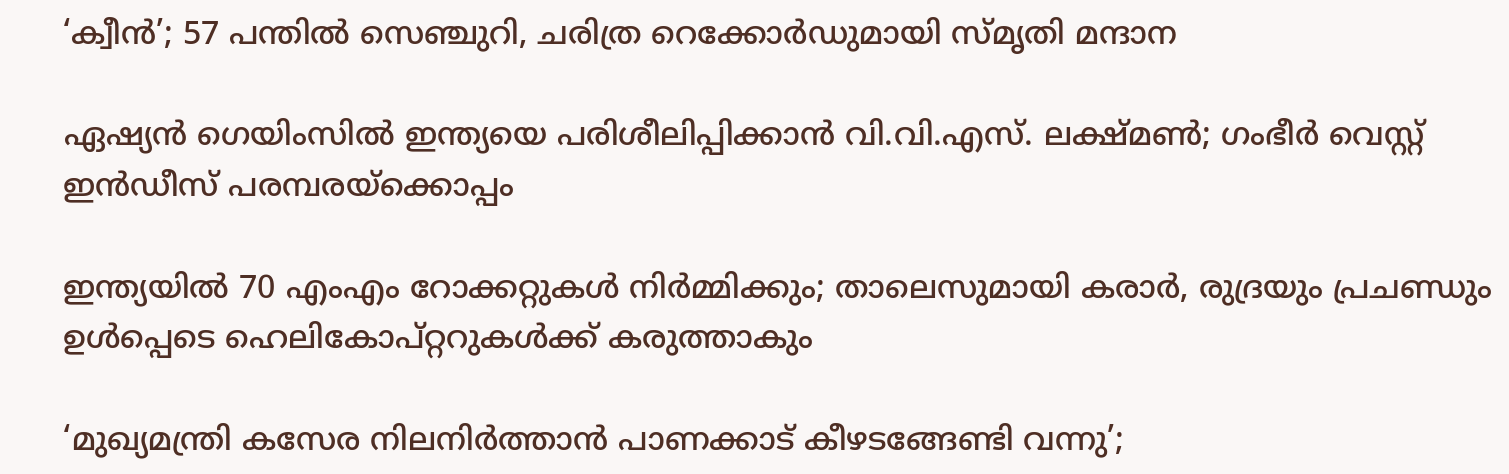‘ക്വീന്‍’; 57 പന്തില്‍ സെഞ്ചുറി, ചരിത്ര റെക്കോര്‍ഡുമായി സ്മൃതി മന്ദാന

ഏഷ്യന്‍ ഗെയിംസില്‍ ഇന്ത്യയെ പരിശീലിപ്പിക്കാന്‍ വി.വി.എസ്. ലക്ഷ്മണ്‍; ഗംഭീര്‍ വെസ്റ്റ് ഇന്‍ഡീസ് പരമ്പരയ്‌ക്കൊപ്പം

ഇന്ത്യയില്‍ 70 എംഎം റോക്കറ്റുകള്‍ നിര്‍മ്മിക്കും; താലെസുമായി കരാര്‍, രുദ്രയും പ്രചണ്ഡും ഉള്‍പ്പെടെ ഹെലികോപ്റ്ററുകള്‍ക്ക് കരുത്താകും

‘മുഖ്യമന്ത്രി കസേര നിലനിര്‍ത്താന്‍ പാണക്കാട് കീഴടങ്ങേണ്ടി വന്നു’;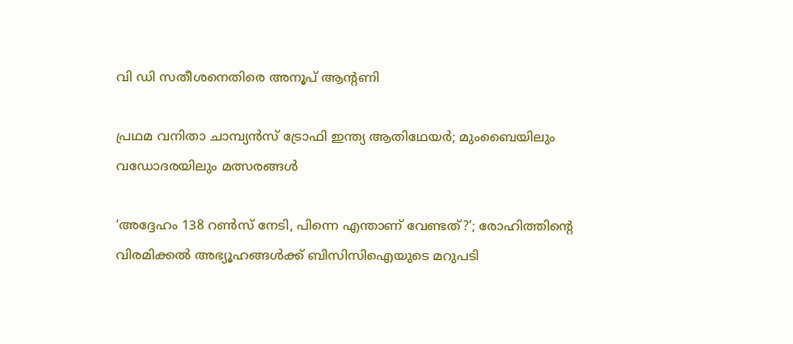വി ഡി സതീശനെതിരെ അനൂപ് ആന്റണി

പ്രഥമ വനിതാ ചാമ്പ്യന്‍സ് ട്രോഫി ഇന്ത്യ ആതിഥേയര്‍; മുംബൈയിലും വഡോദരയിലും മത്സരങ്ങള്‍

‘അദ്ദേഹം 138 റണ്‍സ് നേടി, പിന്നെ എന്താണ് വേണ്ടത്?’; രോഹിത്തിന്റെ വിരമിക്കല്‍ അഭ്യൂഹങ്ങള്‍ക്ക് ബിസിസിഐയുടെ മറുപടി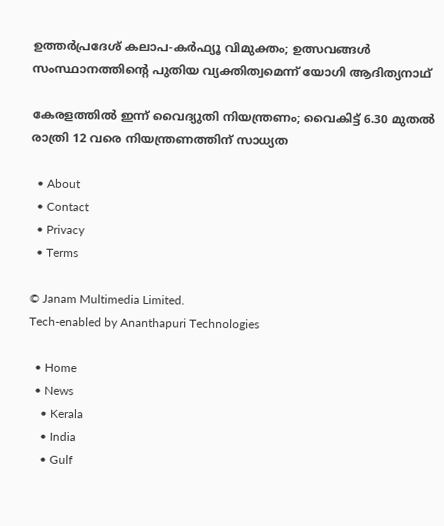ഉത്തര്‍പ്രദേശ് കലാപ-കര്‍ഫ്യൂ വിമുക്തം; ഉത്സവങ്ങള്‍ സംസ്ഥാനത്തിന്റെ പുതിയ വ്യക്തിത്വമെന്ന് യോഗി ആദിത്യനാഥ്

കേരളത്തില്‍ ഇന്ന് വൈദ്യുതി നിയന്ത്രണം; വൈകിട്ട് 6.30 മുതല്‍ രാത്രി 12 വരെ നിയന്ത്രണത്തിന് സാധ്യത

  • About
  • Contact
  • Privacy
  • Terms

© Janam Multimedia Limited.
Tech-enabled by Ananthapuri Technologies

  • Home
  • News
    • Kerala
    • India
    • Gulf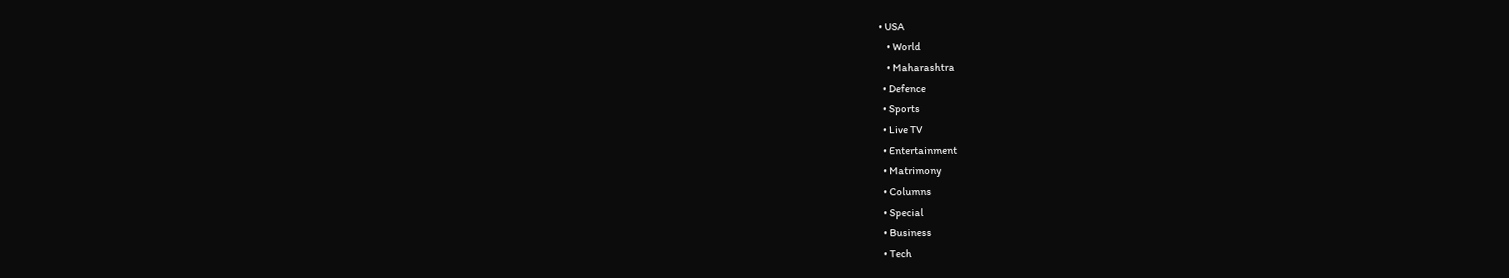• USA
    • World
    • Maharashtra
  • Defence
  • Sports
  • Live TV
  • Entertainment
  • Matrimony
  • Columns
  • Special
  • Business
  • Tech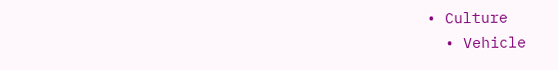• Culture
  • Vehicle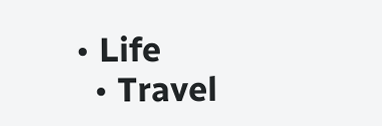• Life
  • Travel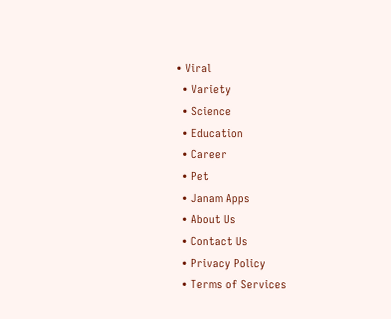• Viral
  • Variety
  • Science
  • Education
  • Career
  • Pet
  • Janam Apps
  • About Us
  • Contact Us
  • Privacy Policy
  • Terms of Services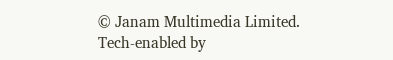© Janam Multimedia Limited.
Tech-enabled by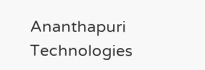Ananthapuri Technologies